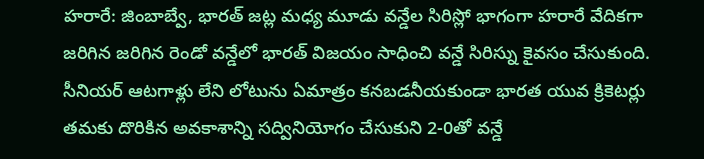హరారే: జింబాబ్వే, భారత్ జట్ల మధ్య మూడు వన్డేల సిరిస్లో భాగంగా హరారే వేదికగా జరిగిన జరిగిన రెండో వన్డేలో భారత్ విజయం సాధించి వన్డే సిరిస్ను కైవసం చేసుకుంది. సీనియర్ ఆటగాళ్లు లేని లోటును ఏమాత్రం కనబడనీయకుండా భారత యువ క్రికెటర్లు తమకు దొరికిన అవకాశాన్ని సద్వినియోగం చేసుకుని 2-0తో వన్డే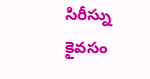సిరీస్ను కైవసం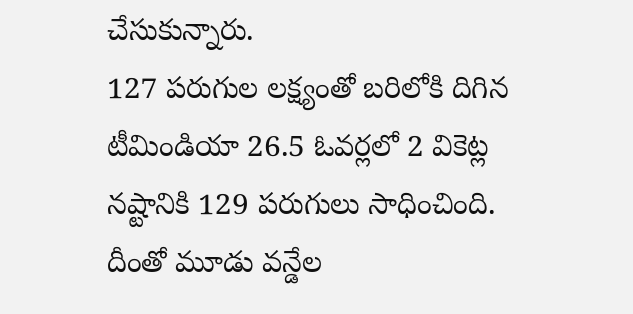చేసుకున్నారు.
127 పరుగుల లక్ష్యంతో బరిలోకి దిగిన టీమిండియా 26.5 ఓవర్లలో 2 వికెట్ల నష్టానికి 129 పరుగులు సాధించింది. దీంతో మూడు వన్డేల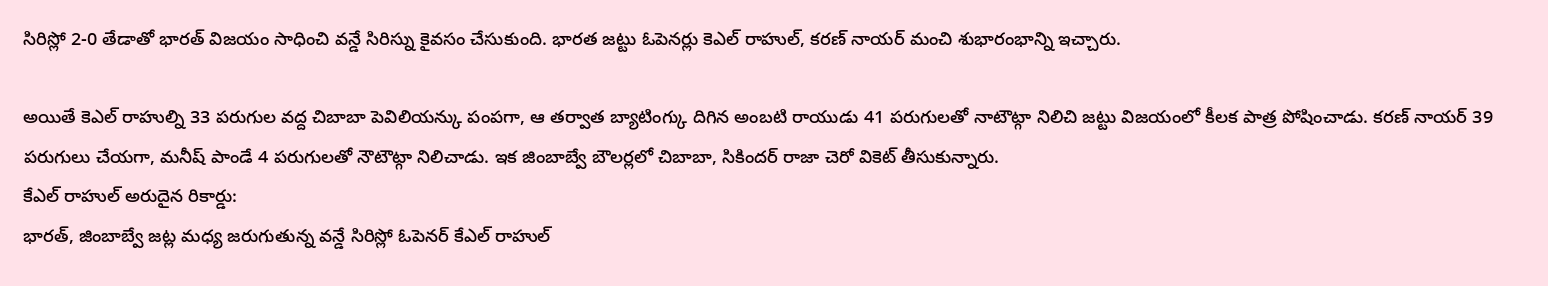సిరిస్లో 2-0 తేడాతో భారత్ విజయం సాధించి వన్డే సిరిస్ను కైవసం చేసుకుంది. భారత జట్టు ఓపెనర్లు కెఎల్ రాహుల్, కరణ్ నాయర్ మంచి శుభారంభాన్ని ఇచ్చారు.

అయితే కెఎల్ రాహుల్ని 33 పరుగుల వద్ద చిబాబా పెవిలియన్కు పంపగా, ఆ తర్వాత బ్యాటింగ్కు దిగిన అంబటి రాయుడు 41 పరుగులతో నాటౌట్గా నిలిచి జట్టు విజయంలో కీలక పాత్ర పోషించాడు. కరణ్ నాయర్ 39 పరుగులు చేయగా, మనీష్ పాండే 4 పరుగులతో నౌటౌట్గా నిలిచాడు. ఇక జింబాబ్వే బౌలర్లలో చిబాబా, సికిందర్ రాజా చెరో వికెట్ తీసుకున్నారు.
కేఎల్ రాహుల్ అరుదైన రికార్డు:
భారత్, జింబాబ్వే జట్ల మధ్య జరుగుతున్న వన్డే సిరిస్లో ఓపెనర్ కేఎల్ రాహుల్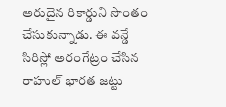అరుదైన రికార్డుని సొంతం చేసుకున్నాడు. ఈ వన్డే సిరిస్లో అరంగేట్రం చేసిన రాహుల్ భారత జట్టు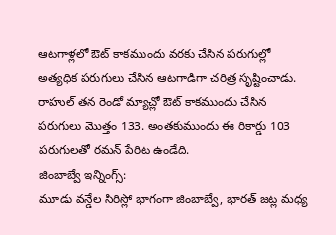ఆటగాళ్లలో ఔట్ కాకముందు వరకు చేసిన పరుగుల్లో అత్యధిక పరుగులు చేసిన ఆటగాడిగా చరిత్ర సృష్టించాడు. రాహుల్ తన రెండో మ్యాచ్లో ఔట్ కాకముందు చేసిన పరుగులు మొత్తం 133. అంతకుముందు ఈ రికార్డు 103 పరుగులతో రమన్ పేరిట ఉండేది.
జింబాబ్వే ఇన్నింగ్స్:
మూడు వన్డేల సిరిస్లో భాగంగా జింబాబ్వే, భారత్ జట్ల మధ్య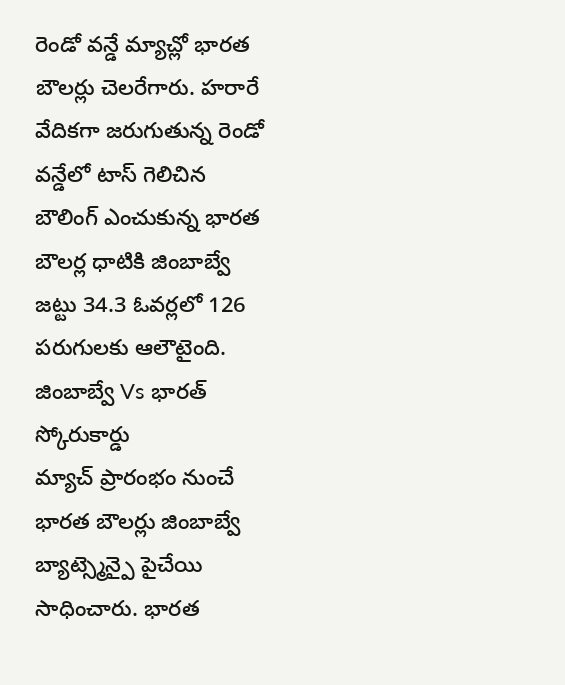రెండో వన్డే మ్యాచ్లో భారత బౌలర్లు చెలరేగారు. హరారే వేదికగా జరుగుతున్న రెండో వన్డేలో టాస్ గెలిచిన బౌలింగ్ ఎంచుకున్న భారత బౌలర్ల ధాటికి జింబాబ్వే జట్టు 34.3 ఓవర్లలో 126 పరుగులకు ఆలౌటైంది.
జింబాబ్వే Vs భారత్ స్కోరుకార్డు
మ్యాచ్ ప్రారంభం నుంచే భారత బౌలర్లు జింబాబ్వే బ్యాట్స్మెన్పై పైచేయి సాధించారు. భారత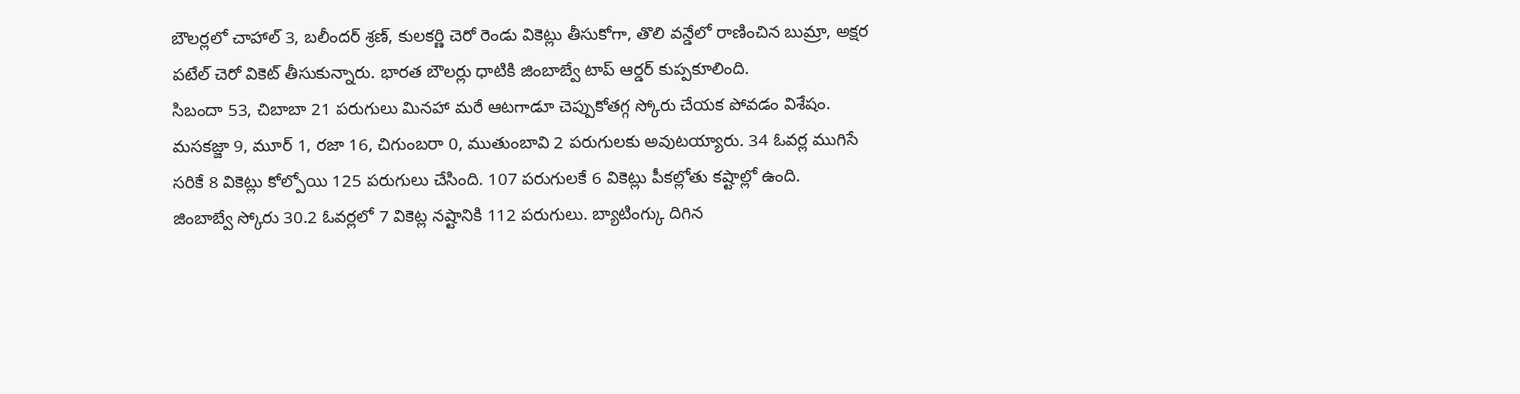బౌలర్లలో చాహాల్ 3, బలీందర్ శ్రణ్, కులకర్ణి చెరో రెండు వికెట్లు తీసుకోగా, తొలి వన్డేలో రాణించిన బుమ్రా, అక్షర పటేల్ చెరో వికెట్ తీసుకున్నారు. భారత బౌలర్లు ధాటికి జింబాబ్వే టాప్ ఆర్డర్ కుప్పకూలింది.
సిబందా 53, చిబాబా 21 పరుగులు మినహా మరే ఆటగాడూ చెప్పుకోతగ్గ స్కోరు చేయక పోవడం విశేషం. మసకజ్జా 9, మూర్ 1, రజా 16, చిగుంబరా 0, ముతుంబావి 2 పరుగులకు అవుటయ్యారు. 34 ఓవర్ల ముగిసే సరికే 8 వికెట్లు కోల్పోయి 125 పరుగులు చేసింది. 107 పరుగులకే 6 వికెట్లు పీకల్లోతు కష్టాల్లో ఉంది.
జింబాబ్వే స్కోరు 30.2 ఓవర్లలో 7 వికెట్ల నష్టానికి 112 పరుగులు. బ్యాటింగ్కు దిగిన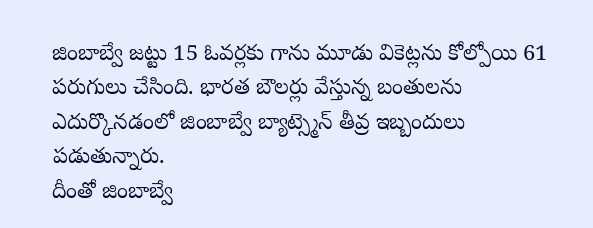జింబాబ్వే జట్టు 15 ఓవర్లకు గాను మూడు వికెట్లను కోల్పోయి 61 పరుగులు చేసింది. భారత బౌలర్లు వేస్తున్న బంతులను ఎదుర్కొనడంలో జింబాబ్వే బ్యాట్స్మెన్ తీవ్ర ఇబ్బందులు పడుతున్నారు.
దీంతో జింబాబ్వే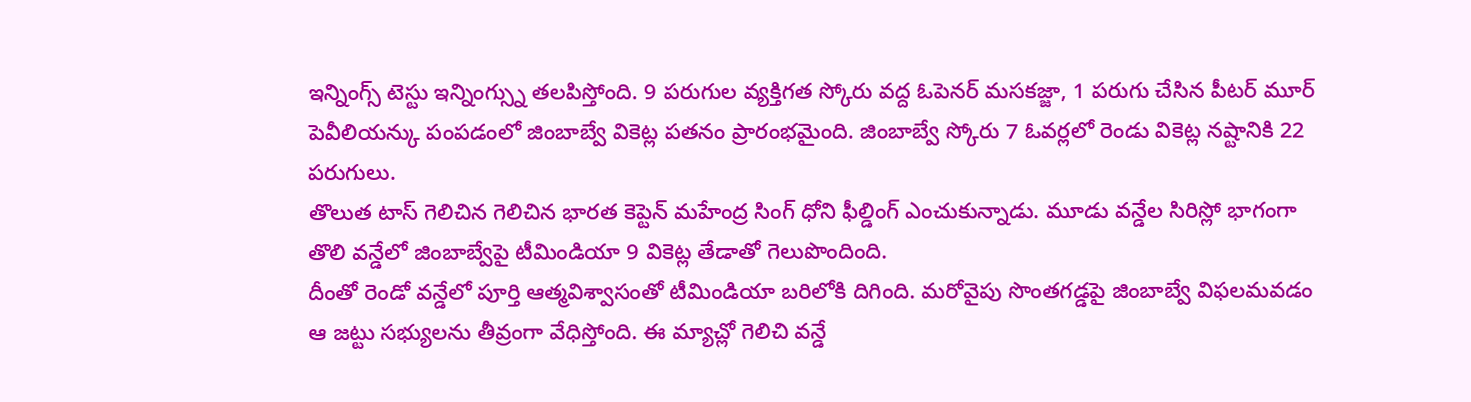ఇన్నింగ్స్ టెస్టు ఇన్నింగ్స్ను తలపిస్తోంది. 9 పరుగుల వ్యక్తిగత స్కోరు వద్ద ఓపెనర్ మసకజ్జా, 1 పరుగు చేసిన పీటర్ మూర్ పెవీలియన్కు పంపడంలో జింబాబ్వే వికెట్ల పతనం ప్రారంభమైంది. జింబాబ్వే స్కోరు 7 ఓవర్లలో రెండు వికెట్ల నష్టానికి 22 పరుగులు.
తొలుత టాస్ గెలిచిన గెలిచిన భారత కెప్టెన్ మహేంద్ర సింగ్ ధోని ఫీల్డింగ్ ఎంచుకున్నాడు. మూడు వన్డేల సిరిస్లో భాగంగా తొలి వన్డేలో జింబాబ్వేపై టీమిండియా 9 వికెట్ల తేడాతో గెలుపొందింది.
దీంతో రెండో వన్డేలో పూర్తి ఆత్మవిశ్వాసంతో టీమిండియా బరిలోకి దిగింది. మరోవైపు సొంతగడ్డపై జింబాబ్వే విఫలమవడం ఆ జట్టు సభ్యులను తీవ్రంగా వేధిస్తోంది. ఈ మ్యాచ్లో గెలిచి వన్డే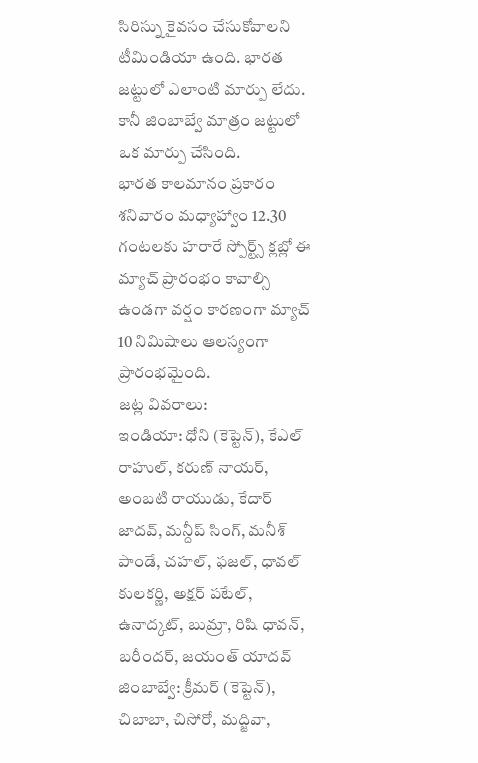సిరిస్ను కైవసం చేసుకోవాలని టీమిండియా ఉంది. భారత జట్టులో ఎలాంటి మార్పు లేదు. కానీ జింబాబ్వే మాత్రం జట్టులో ఒక మార్పు చేసింది.
భారత కాలమానం ప్రకారం శనివారం మధ్యాహ్వాం 12.30 గంటలకు హరారే స్పోర్ట్స్ క్లబ్లో ఈ మ్యాచ్ ప్రారంభం కావాల్సి ఉండగా వర్షం కారణంగా మ్యాచ్ 10 నిమిషాలు ఆలస్యంగా ప్రారంభమైంది.
జట్ల వివరాలు:
ఇండియా: ధోని (కెప్టెన్), కేఎల్ రాహుల్, కరుణ్ నాయర్, అంబటి రాయుడు, కేదార్ జాదవ్, మన్దీప్ సింగ్, మనీశ్ పాండే, చహల్, ఫజల్, ధావల్ కులకర్ణి, అక్షర్ పటేల్, ఉనాద్కట్, బుమ్రా, రిషి ధావన్, బరీందర్, జయంత్ యాదవ్
జింబాబ్వే: క్రీమర్ (కెప్టెన్), చిబాబా, చిసోరో, మద్జివా,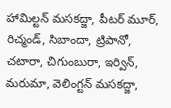హామిల్టన్ మసకద్జా, పీటర్ మూర్, రిచ్మండ్, సిబాందా, ట్రిపానో, చటారా, చిగుంబురా, ఇర్విన్, మరుమా, వెలింగ్టన్ మసకద్జా,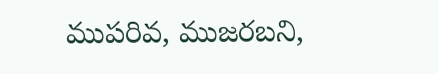ముపరివ, ముజరబని,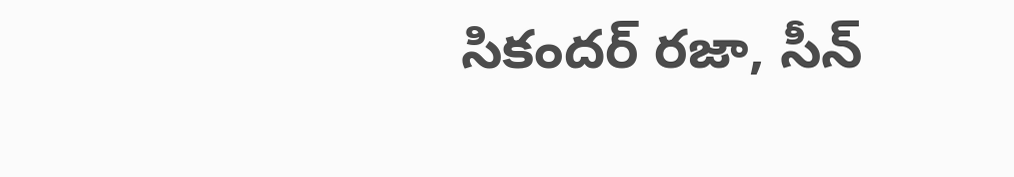సికందర్ రజా, సీన్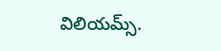విలియమ్స్.